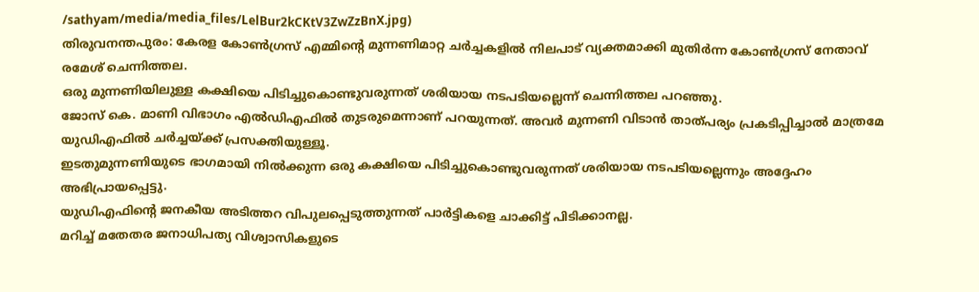/sathyam/media/media_files/LelBur2kCKtV3ZwZzBnX.jpg)
തിരുവനന്തപുരം: കേരള കോൺഗ്രസ് എമ്മിന്റെ മുന്നണിമാറ്റ ചർച്ചകളിൽ നിലപാട് വ്യക്തമാക്കി മുതിർന്ന കോൺഗ്രസ് നേതാവ് രമേശ് ചെന്നിത്തല.
ഒരു മുന്നണിയിലുള്ള കക്ഷിയെ പിടിച്ചുകൊണ്ടുവരുന്നത് ശരിയായ നടപടിയല്ലെന്ന് ചെന്നിത്തല പറഞ്ഞു.
ജോസ് കെ. മാണി വിഭാഗം എൽഡിഎഫിൽ തുടരുമെന്നാണ് പറയുന്നത്. അവർ മുന്നണി വിടാൻ താത്പര്യം പ്രകടിപ്പിച്ചാൽ മാത്രമേ യുഡിഎഫിൽ ചർച്ചയ്ക്ക് പ്രസക്തിയുള്ളൂ.
ഇടതുമുന്നണിയുടെ ഭാഗമായി നിൽക്കുന്ന ഒരു കക്ഷിയെ പിടിച്ചുകൊണ്ടുവരുന്നത് ശരിയായ നടപടിയല്ലെന്നും അദ്ദേഹം അഭിപ്രായപ്പെട്ടു.
യുഡിഎഫിന്റെ ജനകീയ അടിത്തറ വിപുലപ്പെടുത്തുന്നത് പാർട്ടികളെ ചാക്കിട്ട് പിടിക്കാനല്ല.
മറിച്ച് മതേതര ജനാധിപത്യ വിശ്വാസികളുടെ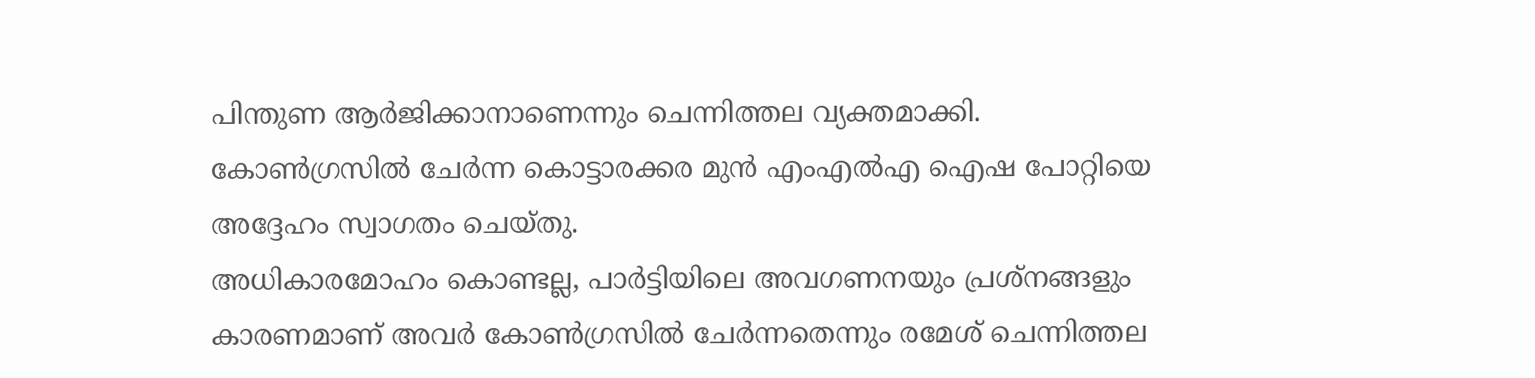പിന്തുണ ആർജിക്കാനാണെന്നും ചെന്നിത്തല വ്യക്തമാക്കി.
കോൺഗ്രസിൽ ചേർന്ന കൊട്ടാരക്കര മുൻ എംഎൽഎ ഐഷ പോറ്റിയെ അദ്ദേഹം സ്വാഗതം ചെയ്തു.
അധികാരമോഹം കൊണ്ടല്ല, പാർട്ടിയിലെ അവഗണനയും പ്രശ്നങ്ങളും കാരണമാണ് അവർ കോൺഗ്രസിൽ ചേർന്നതെന്നും രമേശ് ചെന്നിത്തല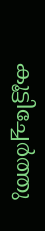കൂട്ടിച്ചേർത്തു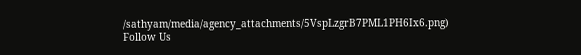/sathyam/media/agency_attachments/5VspLzgrB7PML1PH6Ix6.png)
Follow Us